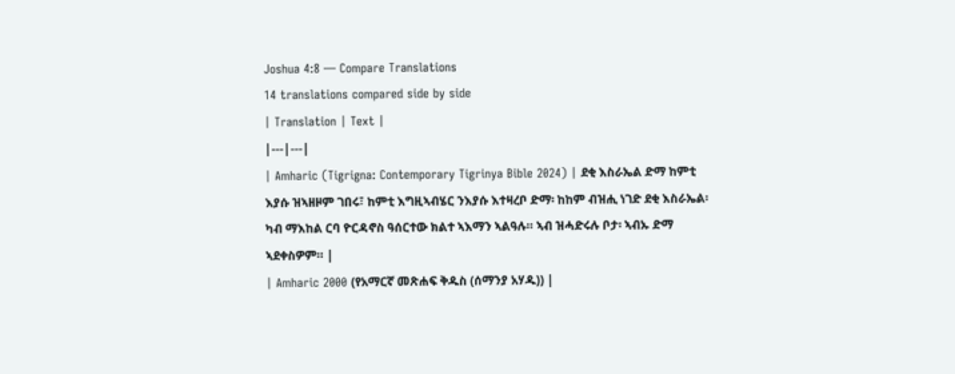Joshua 4:8 — Compare Translations
14 translations compared side by side
| Translation | Text |
|---|---|
| Amharic (Tigrigna: Contemporary Tigrinya Bible 2024) | ደቂ እስራኤል ድማ ከምቲ እያሱ ዝኣዘዞም ገበሩ፣ ከምቲ እግዚኣብሄር ንእያሱ እተዛረቦ ድማ፡ ከከም ብዝሒ ነገድ ደቂ እስራኤል፡ ካብ ማእከል ርባ ዮርዳኖስ ዓሰርተው ክልተ ኣእማን ኣልዓሉ። ኣብ ዝሓድሩሉ ቦታ፡ ኣብኡ ድማ ኣደቀስዎም። |
| Amharic 2000 (የአማርኛ መጽሐፍ ቅዱስ (ሰማንያ አሃዱ)) |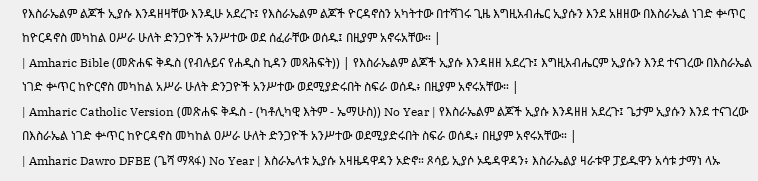የእስራኤልም ልጆች ኢያሱ እንዳዘዛቸው እንዲሁ አደረጉ፤ የእስራኤልም ልጆች ዮርዳኖስን አካትተው በተሻገሩ ጊዜ እግዚአብሔር ኢያሱን እንደ አዘዘው በእስራኤል ነገድ ቍጥር ከዮርዳኖስ መካከል ዐሥራ ሁለት ድንጋዮች አንሥተው ወደ ሰፈራቸው ወሰዱ፤ በዚያም አኖሩአቸው። |
| Amharic Bible (መጽሐፍ ቅዱስ (የብሉይና የሐዲስ ኪዳን መጻሕፍት)) | የእስራኤልም ልጆች ኢያሱ እንዳዘዘ አደረጉ፤ እግዚአብሔርም ኢያሱን እንደ ተናገረው በእስራኤል ነገድ ቍጥር ከዮርኖስ መካከል አሥራ ሁለት ድንጋዮች አንሥተው ወደሚያድሩበት ስፍራ ወሰዱ፥ በዚያም አኖሩአቸው። |
| Amharic Catholic Version (መጽሐፍ ቅዱስ - (ካቶሊካዊ እትም - ኤማሁስ)) No Year | የእስራኤልም ልጆች ኢያሱ እንዳዘዘ አደረጉ፤ ጌታም ኢያሱን እንደ ተናገረው በእስራኤል ነገድ ቍጥር ከዮርዳኖስ መካከል ዐሥራ ሁለት ድንጋዮች አንሥተው ወደሚያድሩበት ስፍራ ወሰዱ፥ በዚያም አኖሩአቸው። |
| Amharic Dawro DFBE (ጌሻ ማጻፋ) No Year | እስራኤላቱ ኢያሱ አዛዜዳዋዳን ኦድኖ። ጾሳይ ኢያሶ ኦዴዳዋዳን፥ እስራኤልያ ዛራቱዋ ፓይዱዋን አሳቱ ታማነ ላኡ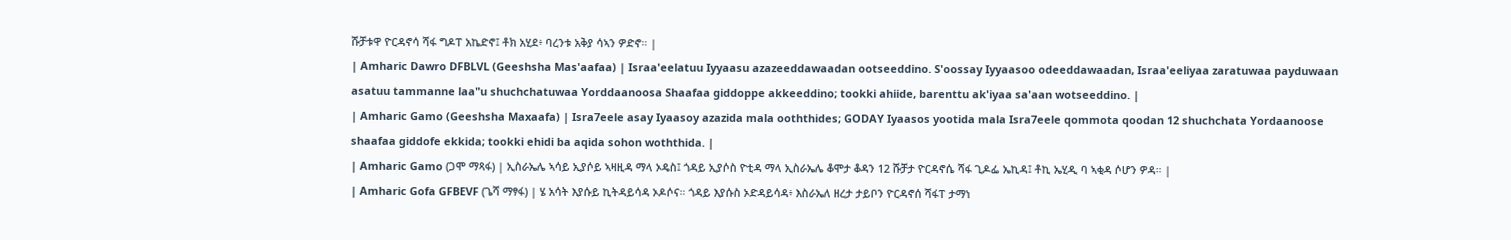ሹቻቱዋ ዮርዳኖሳ ሻፋ ግዶፐ አኬድኖ፤ ቶክ አሂደ፥ ባረንቱ አቅያ ሳኣን ዎድኖ። |
| Amharic Dawro DFBLVL (Geeshsha Mas'aafaa) | Israa'eelatuu Iyyaasu azazeeddawaadan ootseeddino. S'oossay Iyyaasoo odeeddawaadan, Israa'eeliyaa zaratuwaa payduwaan asatuu tammanne laa"u shuchchatuwaa Yorddaanoosa Shaafaa giddoppe akkeeddino; tookki ahiide, barenttu ak'iyaa sa'aan wotseeddino. |
| Amharic Gamo (Geeshsha Maxaafa) | Isra7eele asay Iyaasoy azazida mala ooththides; GODAY Iyaasos yootida mala Isra7eele qommota qoodan 12 shuchchata Yordaanoose shaafaa giddofe ekkida; tookki ehidi ba aqida sohon woththida. |
| Amharic Gamo (ጋሞ ማጻፋ) | ኢስራኤሌ ኣሳይ ኢያሶይ ኣዛዚዳ ማላ ኦዴስ፤ ጎዳይ ኢያሶስ ዮቲዳ ማላ ኢስራኤሌ ቆሞታ ቆዳን 12 ሹቻታ ዮርዳኖሴ ሻፋ ጊዶፌ ኤኪዳ፤ ቶኪ ኤሂዲ ባ ኣቂዳ ሶሆን ዎዳ። |
| Amharic Gofa GFBEVF (ጌሻ ማፃፋ) | ሄ አሳት እያሱይ ኪትዳይሳዳ ኦዶሶና። ጎዳይ እያሱስ ኦድዳይሳዳ፥ እስራኤለ ዘረታ ታይቦን ዮርዳኖሰ ሻፋፐ ታማነ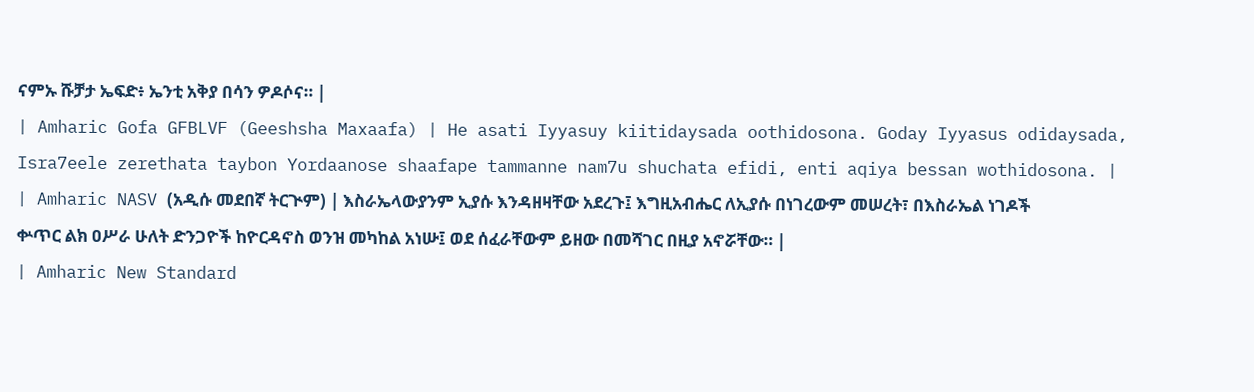ናምኡ ሹቻታ ኤፍድ፥ ኤንቲ አቅያ በሳን ዎዶሶና። |
| Amharic Gofa GFBLVF (Geeshsha Maxaafa) | He asati Iyyasuy kiitidaysada oothidosona. Goday Iyyasus odidaysada, Isra7eele zerethata taybon Yordaanose shaafape tammanne nam7u shuchata efidi, enti aqiya bessan wothidosona. |
| Amharic NASV (አዲሱ መደበኛ ትርጒም) | እስራኤላውያንም ኢያሱ እንዳዘዛቸው አደረጉ፤ እግዚአብሔር ለኢያሱ በነገረውም መሠረት፣ በእስራኤል ነገዶች ቍጥር ልክ ዐሥራ ሁለት ድንጋዮች ከዮርዳኖስ ወንዝ መካከል አነሡ፤ ወደ ሰፈራቸውም ይዘው በመሻገር በዚያ አኖሯቸው። |
| Amharic New Standard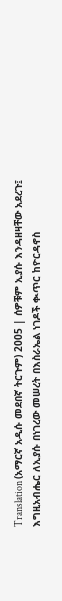Translation (አማርኛ አዲሱ መደበኛ ትርጉም) 2005 | ሰዎቹም ኢያሱ እንዳዘዛቸው አደረጉ፤ እግዚአብሔር ለኢያሱ በነገረው መሠረት በእስራኤል ነገዶች ቊጥር ከዮርዳኖስ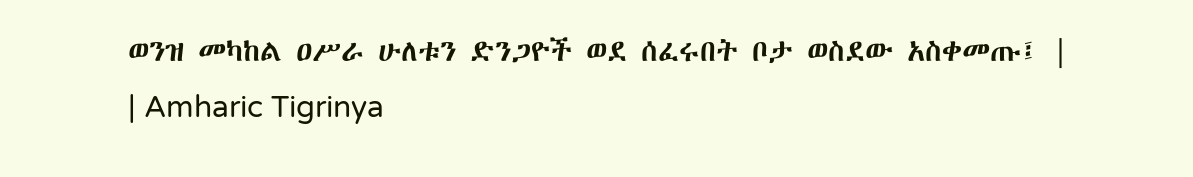ወንዝ መካከል ዐሥራ ሁለቱን ድንጋዮች ወደ ሰፈሩበት ቦታ ወስደው አስቀመጡ፤ |
| Amharic Tigrinya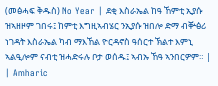(መፅሓፍ ቅዱስ) No Year | ደቂ እስራኤል ከዓ ኸምቲ ኢያሱ ዝኣዘዞም ገበሩ፤ ከምቲ እግዚኣብሄር ንኢያሱ ዝበሎ ድማ ብቝፅሪ ነገዳት እስራኤል ካብ ማእኸል ዮርዳኖስ ዓሰርተ ኽልተ እምኒ ኣልዒሎም ናብቲ ዝሓድሩሉ ቦታ ወሰዱ፤ ኣብኡ ኸዓ ኣንበርዎም። |
| Amharic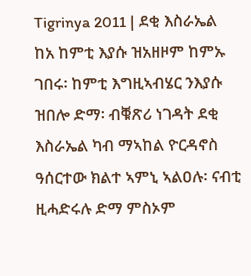Tigrinya 2011 | ደቂ እስራኤል ከአ ከምቲ እያሱ ዝአዘዞም ከምኡ ገበሩ፡ ከምቲ እግዚኣብሄር ንእያሱ ዝበሎ ድማ፡ ብቑጽሪ ነገዳት ደቂ እስራኤል ካብ ማኣከል ዮርዳኖስ ዓሰርተው ክልተ ኣምኒ ኣልዐሉ፡ ናብቲ ዚሓድሩሉ ድማ ምስኦም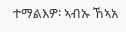ተማልእዎ፡ ኣብኡ ኸኣአ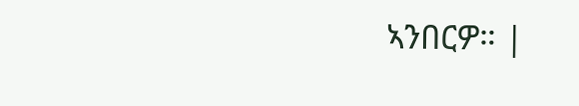ኣንበርዎ። |